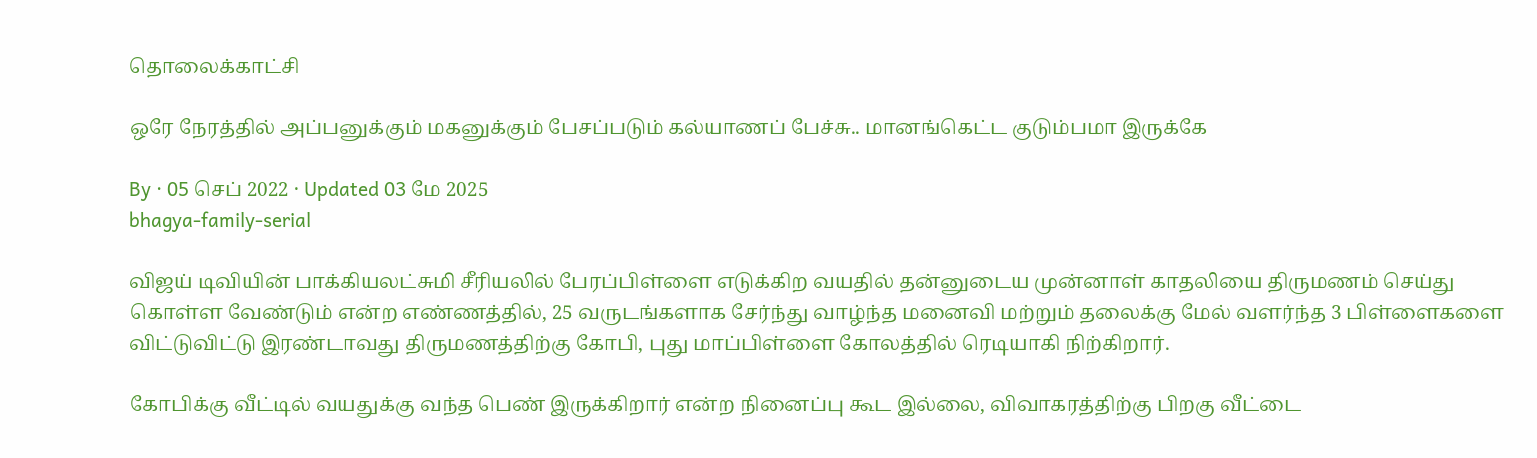தொலைக்காட்சி

ஒரே நேரத்தில் அப்பனுக்கும் மகனுக்கும் பேசப்படும் கல்யாணப் பேச்சு.. மானங்கெட்ட குடும்பமா இருக்கே

By · 05 செப் 2022 · Updated 03 மே 2025
bhagya-family-serial

விஜய் டிவியின் பாக்கியலட்சுமி சீரியலில் பேரப்பிள்ளை எடுக்கிற வயதில் தன்னுடைய முன்னாள் காதலியை திருமணம் செய்து கொள்ள வேண்டும் என்ற எண்ணத்தில், 25 வருடங்களாக சேர்ந்து வாழ்ந்த மனைவி மற்றும் தலைக்கு மேல் வளர்ந்த 3 பிள்ளைகளை விட்டுவிட்டு இரண்டாவது திருமணத்திற்கு கோபி, புது மாப்பிள்ளை கோலத்தில் ரெடியாகி நிற்கிறார்.

கோபிக்கு வீட்டில் வயதுக்கு வந்த பெண் இருக்கிறார் என்ற நினைப்பு கூட இல்லை, விவாகரத்திற்கு பிறகு வீட்டை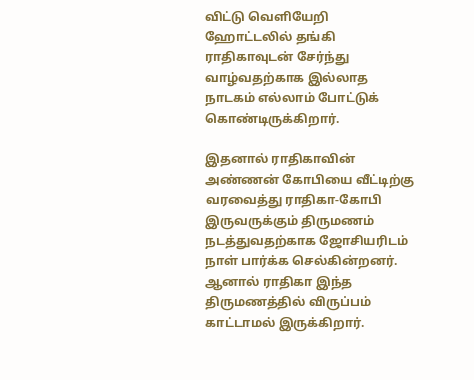விட்டு வெளியேறி  ஹோட்டலில் தங்கி ராதிகாவுடன் சேர்ந்து வாழ்வதற்காக இல்லாத நாடகம் எல்லாம் போட்டுக் கொண்டிருக்கிறார்.

இதனால் ராதிகாவின் அண்ணன் கோபியை வீட்டிற்கு வரவைத்து ராதிகா-கோபி இருவருக்கும் திருமணம் நடத்துவதற்காக ஜோசியரிடம் நாள் பார்க்க செல்கின்றனர். ஆனால் ராதிகா இந்த திருமணத்தில் விருப்பம் காட்டாமல் இருக்கிறார்.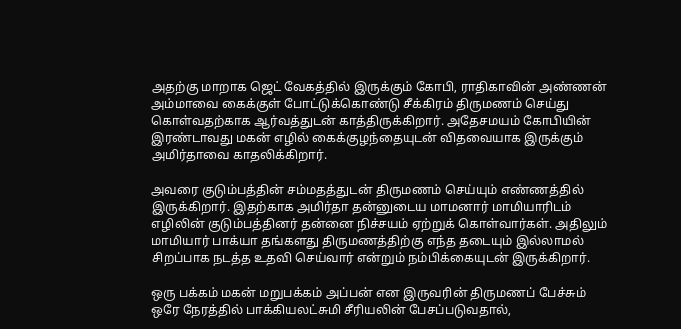அதற்கு மாறாக ஜெட் வேகத்தில் இருக்கும் கோபி, ராதிகாவின் அண்ணன் அம்மாவை கைக்குள் போட்டுக்கொண்டு சீக்கிரம் திருமணம் செய்து கொள்வதற்காக ஆர்வத்துடன் காத்திருக்கிறார். அதேசமயம் கோபியின் இரண்டாவது மகன் எழில் கைக்குழந்தையுடன் விதவையாக இருக்கும் அமிர்தாவை காதலிக்கிறார்.

அவரை குடும்பத்தின் சம்மதத்துடன் திருமணம் செய்யும் எண்ணத்தில் இருக்கிறார். இதற்காக அமிர்தா தன்னுடைய மாமனார் மாமியாரிடம் எழிலின் குடும்பத்தினர் தன்னை நிச்சயம் ஏற்றுக் கொள்வார்கள். அதிலும் மாமியார் பாக்யா தங்களது திருமணத்திற்கு எந்த தடையும் இல்லாமல் சிறப்பாக நடத்த உதவி செய்வார் என்றும் நம்பிக்கையுடன் இருக்கிறார்.

ஒரு பக்கம் மகன் மறுபக்கம் அப்பன் என இருவரின் திருமணப் பேச்சும் ஒரே நேரத்தில் பாக்கியலட்சுமி சீரியலின் பேசப்படுவதால்,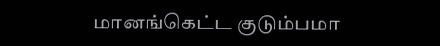மானங்கெட்ட குடும்பமா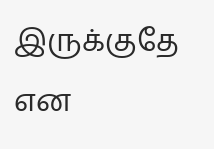இருக்குதே என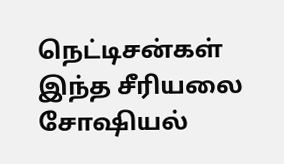நெட்டிசன்கள் இந்த சீரியலை சோஷியல்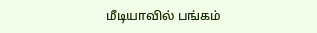மீடியாவில் பங்கம்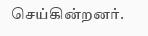செய்கின்றனர்.